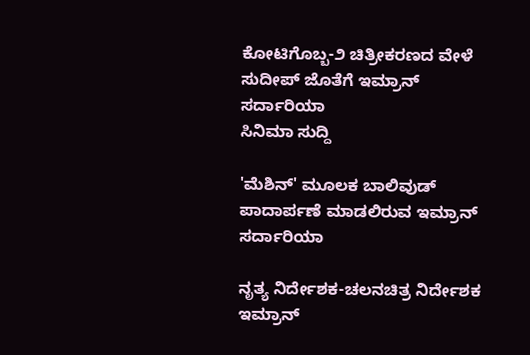ಕೋಟಿಗೊಬ್ಬ-೨ ಚಿತ್ರೀಕರಣದ ವೇಳೆ ಸುದೀಪ್ ಜೊತೆಗೆ ಇಮ್ರಾನ್ ಸರ್ದಾರಿಯಾ
ಸಿನಿಮಾ ಸುದ್ದಿ

'ಮೆಶಿನ್' ಮೂಲಕ ಬಾಲಿವುಡ್ ಪಾದಾರ್ಪಣೆ ಮಾಡಲಿರುವ ಇಮ್ರಾನ್ ಸರ್ದಾರಿಯಾ

ನೃತ್ಯ ನಿರ್ದೇಶಕ-ಚಲನಚಿತ್ರ ನಿರ್ದೇಶಕ ಇಮ್ರಾನ್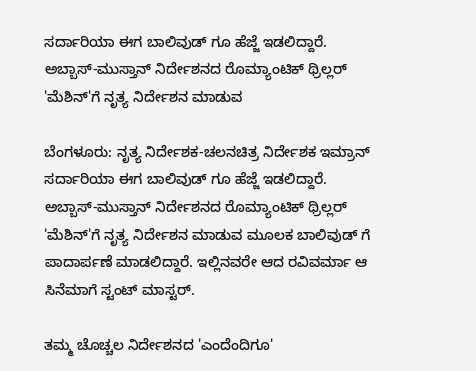ಸರ್ದಾರಿಯಾ ಈಗ ಬಾಲಿವುಡ್ ಗೂ ಹೆಜ್ಜೆ ಇಡಲಿದ್ದಾರೆ. ಅಬ್ಬಾಸ್-ಮುಸ್ತಾನ್ ನಿರ್ದೇಶನದ ರೊಮ್ಯಾಂಟಿಕ್ ಥ್ರಿಲ್ಲರ್ 'ಮೆಶಿನ್'ಗೆ ನೃತ್ಯ ನಿರ್ದೇಶನ ಮಾಡುವ

ಬೆಂಗಳೂರು: ನೃತ್ಯ ನಿರ್ದೇಶಕ-ಚಲನಚಿತ್ರ ನಿರ್ದೇಶಕ ಇಮ್ರಾನ್ ಸರ್ದಾರಿಯಾ ಈಗ ಬಾಲಿವುಡ್ ಗೂ ಹೆಜ್ಜೆ ಇಡಲಿದ್ದಾರೆ. ಅಬ್ಬಾಸ್-ಮುಸ್ತಾನ್ ನಿರ್ದೇಶನದ ರೊಮ್ಯಾಂಟಿಕ್ ಥ್ರಿಲ್ಲರ್ 'ಮೆಶಿನ್'ಗೆ ನೃತ್ಯ ನಿರ್ದೇಶನ ಮಾಡುವ ಮೂಲಕ ಬಾಲಿವುಡ್ ಗೆ ಪಾದಾರ್ಪಣೆ ಮಾಡಲಿದ್ದಾರೆ. ಇಲ್ಲಿನವರೇ ಆದ ರವಿವರ್ಮಾ ಆ ಸಿನೆಮಾಗೆ ಸ್ಟಂಟ್ ಮಾಸ್ಟರ್.

ತಮ್ಮ ಚೊಚ್ಚಲ ನಿರ್ದೇಶನದ 'ಎಂದೆಂದಿಗೂ'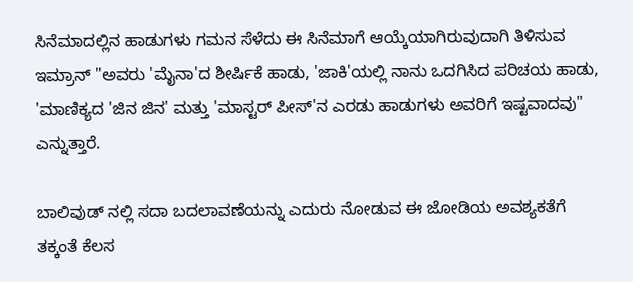ಸಿನೆಮಾದಲ್ಲಿನ ಹಾಡುಗಳು ಗಮನ ಸೆಳೆದು ಈ ಸಿನೆಮಾಗೆ ಆಯ್ಕೆಯಾಗಿರುವುದಾಗಿ ತಿಳಿಸುವ ಇಮ್ರಾನ್ "ಅವರು 'ಮೈನಾ'ದ ಶೀರ್ಷಿಕೆ ಹಾಡು, 'ಜಾಕಿ'ಯಲ್ಲಿ ನಾನು ಒದಗಿಸಿದ ಪರಿಚಯ ಹಾಡು, 'ಮಾಣಿಕ್ಯದ 'ಜಿನ ಜಿನ' ಮತ್ತು 'ಮಾಸ್ಟರ್ ಪೀಸ್'ನ ಎರಡು ಹಾಡುಗಳು ಅವರಿಗೆ ಇಷ್ಟವಾದವು" ಎನ್ನುತ್ತಾರೆ.

ಬಾಲಿವುಡ್ ನಲ್ಲಿ ಸದಾ ಬದಲಾವಣೆಯನ್ನು ಎದುರು ನೋಡುವ ಈ ಜೋಡಿಯ ಅವಶ್ಯಕತೆಗೆ ತಕ್ಕಂತೆ ಕೆಲಸ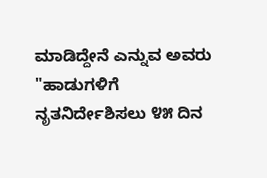ಮಾಡಿದ್ದೇನೆ ಎನ್ನುವ ಅವರು "ಹಾಡುಗಳಿಗೆ ನೃತನಿರ್ದೇಶಿಸಲು ೪೫ ದಿನ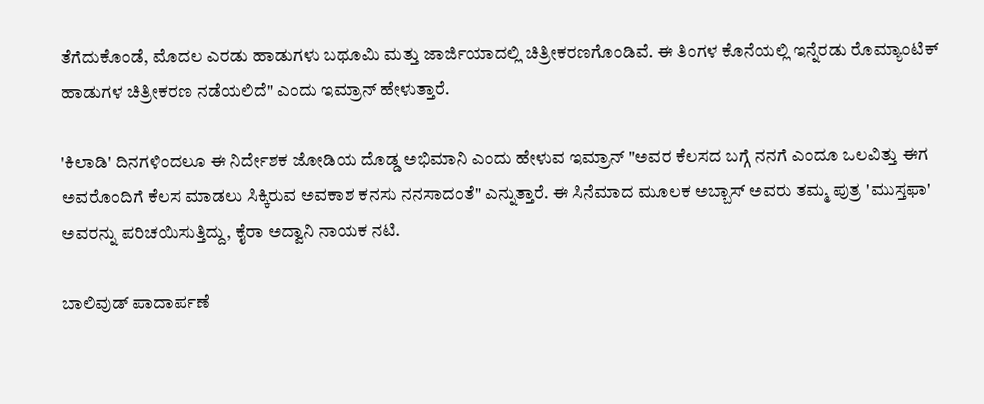ತೆಗೆದುಕೊಂಡೆ, ಮೊದಲ ಎರಡು ಹಾಡುಗಳು ಬಥೂಮಿ ಮತ್ತು ಜಾರ್ಜಿಯಾದಲ್ಲಿ ಚಿತ್ರೀಕರಣಗೊಂಡಿವೆ. ಈ ತಿಂಗಳ ಕೊನೆಯಲ್ಲಿ ಇನ್ನೆರಡು ರೊಮ್ಯಾಂಟಿಕ್ ಹಾಡುಗಳ ಚಿತ್ರೀಕರಣ ನಡೆಯಲಿದೆ" ಎಂದು ಇಮ್ರಾನ್ ಹೇಳುತ್ತಾರೆ.

'ಕಿಲಾಡಿ' ದಿನಗಳಿಂದಲೂ ಈ ನಿರ್ದೇಶಕ ಜೋಡಿಯ ದೊಡ್ಡ ಅಭಿಮಾನಿ ಎಂದು ಹೇಳುವ ಇಮ್ರಾನ್ "ಅವರ ಕೆಲಸದ ಬಗ್ಗೆ ನನಗೆ ಎಂದೂ ಒಲವಿತ್ತು ಈಗ ಅವರೊಂದಿಗೆ ಕೆಲಸ ಮಾಡಲು ಸಿಕ್ಕಿರುವ ಅವಕಾಶ ಕನಸು ನನಸಾದಂತೆ" ಎನ್ನುತ್ತಾರೆ. ಈ ಸಿನೆಮಾದ ಮೂಲಕ ಅಬ್ಬಾಸ್ ಅವರು ತಮ್ಮ ಪುತ್ರ 'ಮುಸ್ತಫಾ' ಅವರನ್ನು ಪರಿಚಯಿಸುತ್ತಿದ್ದು, ಕೈರಾ ಅದ್ವಾನಿ ನಾಯಕ ನಟಿ.

ಬಾಲಿವುಡ್ ಪಾದಾರ್ಪಣೆ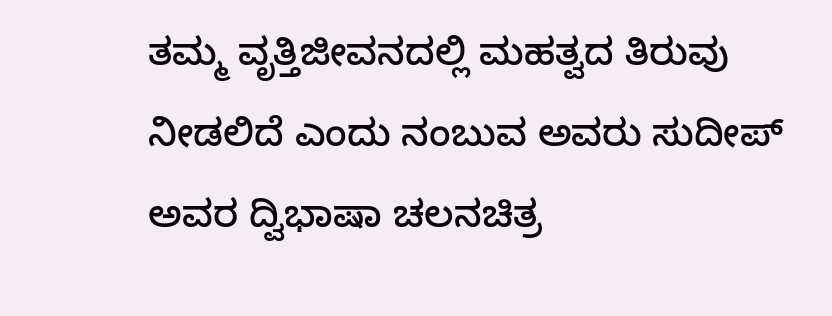ತಮ್ಮ ವೃತ್ತಿಜೀವನದಲ್ಲಿ ಮಹತ್ವದ ತಿರುವು ನೀಡಲಿದೆ ಎಂದು ನಂಬುವ ಅವರು ಸುದೀಪ್ ಅವರ ದ್ವಿಭಾಷಾ ಚಲನಚಿತ್ರ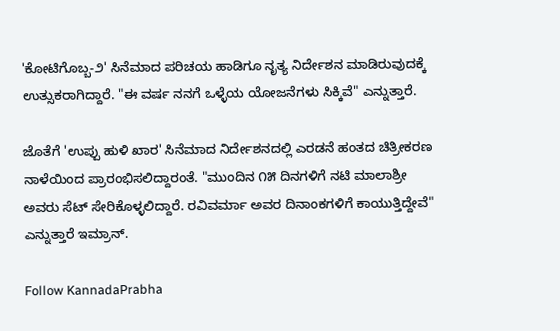'ಕೋಟಿಗೊಬ್ಬ-೨' ಸಿನೆಮಾದ ಪರಿಚಯ ಹಾಡಿಗೂ ನೃತ್ಯ ನಿರ್ದೇಶನ ಮಾಡಿರುವುದಕ್ಕೆ ಉತ್ಸುಕರಾಗಿದ್ದಾರೆ. "ಈ ವರ್ಷ ನನಗೆ ಒಳ್ಳೆಯ ಯೋಜನೆಗಳು ಸಿಕ್ಕಿವೆ" ಎನ್ನುತ್ತಾರೆ.

ಜೊತೆಗೆ 'ಉಪ್ಪು ಹುಳಿ ಖಾರ' ಸಿನೆಮಾದ ನಿರ್ದೇಶನದಲ್ಲಿ ಎರಡನೆ ಹಂತದ ಚಿತ್ರೀಕರಣ ನಾಳೆಯಿಂದ ಪ್ರಾರಂಭಿಸಲಿದ್ದಾರಂತೆ. "ಮುಂದಿನ ೧೫ ದಿನಗಳಿಗೆ ನಟಿ ಮಾಲಾಶ್ರೀ ಅವರು ಸೆಟ್ ಸೇರಿಕೊಳ್ಳಲಿದ್ದಾರೆ. ರವಿವರ್ಮಾ ಅವರ ದಿನಾಂಕಗಳಿಗೆ ಕಾಯುತ್ತಿದ್ದೇವೆ" ಎನ್ನುತ್ತಾರೆ ಇಮ್ರಾನ್.

Follow KannadaPrabha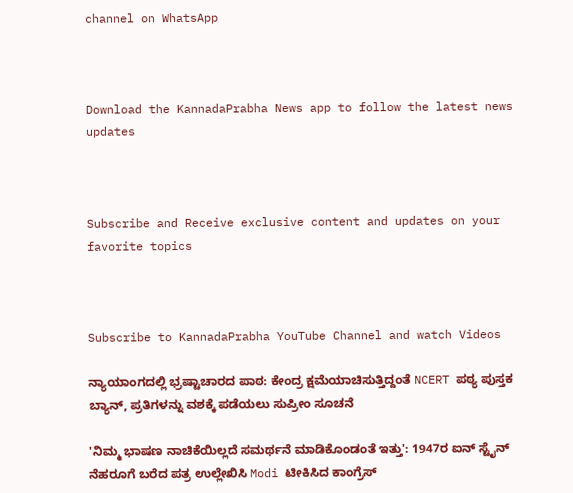channel on WhatsApp



Download the KannadaPrabha News app to follow the latest news updates



Subscribe and Receive exclusive content and updates on your favorite topics



Subscribe to KannadaPrabha YouTube Channel and watch Videos

ನ್ಯಾಯಾಂಗದಲ್ಲಿ ಭ್ರಷ್ಟಾಚಾರದ ಪಾಠ: ಕೇಂದ್ರ ಕ್ಷಮೆಯಾಚಿಸುತ್ತಿದ್ದಂತೆ NCERT ಪಠ್ಯ ಪುಸ್ತಕ ಬ್ಯಾನ್, ಪ್ರತಿಗಳನ್ನು ವಶಕ್ಕೆ ಪಡೆಯಲು ಸುಪ್ರೀಂ ಸೂಚನೆ

'ನಿಮ್ಮ ಭಾಷಣ ನಾಚಿಕೆಯಿಲ್ಲದೆ ಸಮರ್ಥನೆ ಮಾಡಿಕೊಂಡಂತೆ ಇತ್ತು': 1947ರ ಐನ್ ಸ್ಟೈನ್ ನೆಹರೂಗೆ ಬರೆದ ಪತ್ರ ಉಲ್ಲೇಖಿಸಿ Modi ಟೀಕಿಸಿದ ಕಾಂಗ್ರೆಸ್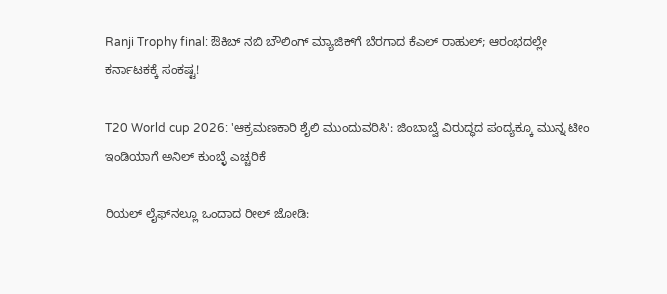Ranji Trophy final: ಔಕಿಬ್ ನಬಿ ಬೌಲಿಂಗ್ ಮ್ಯಾಜಿಕ್‌ಗೆ ಬೆರಗಾದ ಕೆಎಲ್ ರಾಹುಲ್; ಆರಂಭದಲ್ಲೇ ಕರ್ನಾಟಕಕ್ಕೆ ಸಂಕಷ್ಟ!

T20 World cup 2026: 'ಆಕ್ರಮಣಕಾರಿ ಶೈಲಿ ಮುಂದುವರಿಸಿ': ಜಿಂಬಾಬ್ವೆ ವಿರುದ್ಧದ ಪಂದ್ಯಕ್ಕೂ ಮುನ್ನ ಟೀಂ ಇಂಡಿಯಾಗೆ ಅನಿಲ್ ಕುಂಬ್ಳೆ ಎಚ್ಚರಿಕೆ

ರಿಯಲ್ ಲೈಫ್‌ನಲ್ಲೂ ಒಂದಾದ ರೀಲ್ ಜೋಡಿ: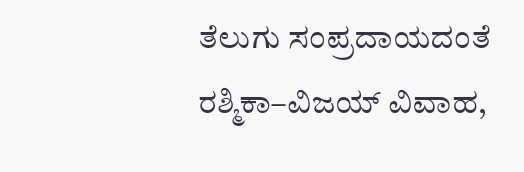ತೆಲುಗು ಸಂಪ್ರದಾಯದಂತೆ ರಶ್ಮಿಕಾ–ವಿಜಯ್ ವಿವಾಹ,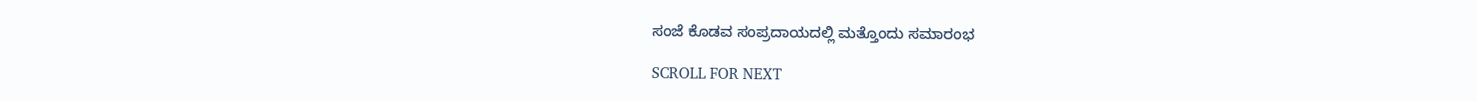ಸಂಜೆ ಕೊಡವ ಸಂಪ್ರದಾಯದಲ್ಲಿ ಮತ್ತೊಂದು ಸಮಾರಂಭ

SCROLL FOR NEXT